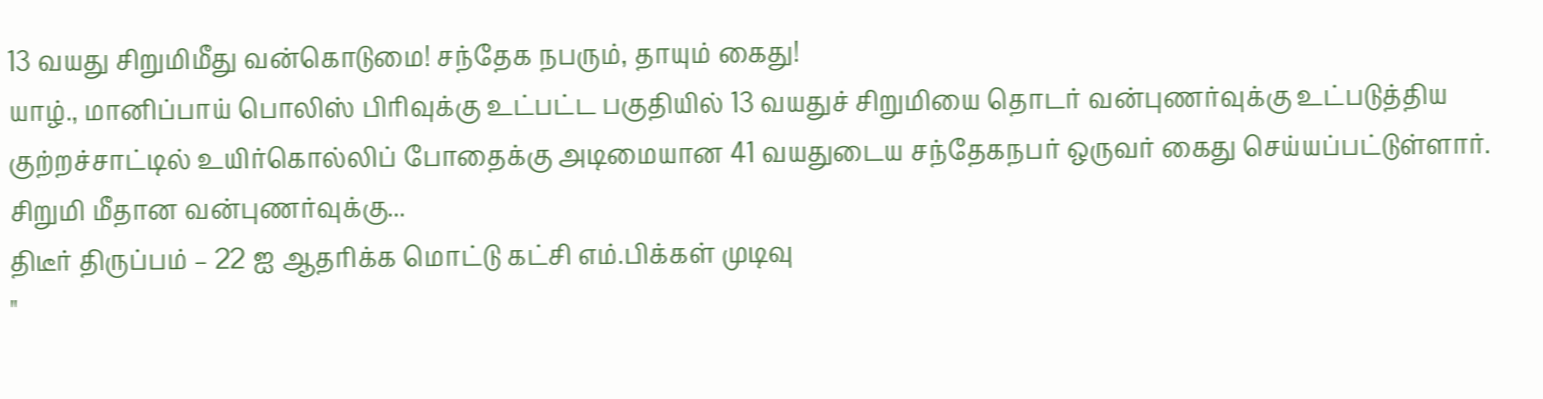13 வயது சிறுமிமீது வன்கொடுமை! சந்தேக நபரும், தாயும் கைது!
யாழ்., மானிப்பாய் பொலிஸ் பிரிவுக்கு உட்பட்ட பகுதியில் 13 வயதுச் சிறுமியை தொடர் வன்புணர்வுக்கு உட்படுத்திய குற்றச்சாட்டில் உயிர்கொல்லிப் போதைக்கு அடிமையான 41 வயதுடைய சந்தேகநபர் ஒருவர் கைது செய்யப்பட்டுள்ளார்.
சிறுமி மீதான வன்புணர்வுக்கு...
திடீர் திருப்பம் – 22 ஐ ஆதரிக்க மொட்டு கட்சி எம்.பிக்கள் முடிவு
"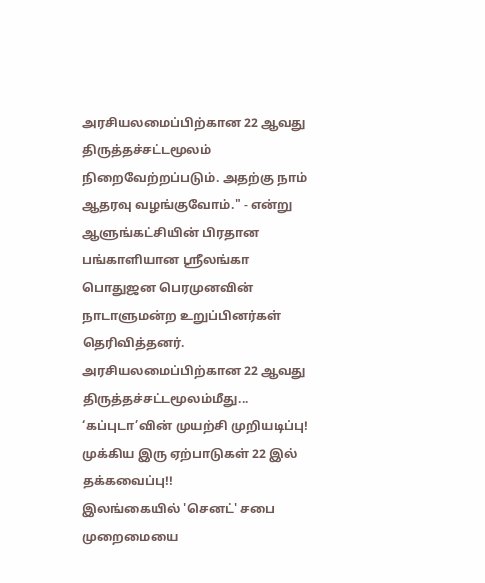அரசியலமைப்பிற்கான 22 ஆவது திருத்தச்சட்டமூலம் நிறைவேற்றப்படும். அதற்கு நாம் ஆதரவு வழங்குவோம்." - என்று ஆளுங்கட்சியின் பிரதான பங்காளியான ஶ்ரீலங்கா பொதுஜன பெரமுனவின் நாடாளுமன்ற உறுப்பினர்கள் தெரிவித்தனர்.
அரசியலமைப்பிற்கான 22 ஆவது திருத்தச்சட்டமூலம்மீது...
‘கப்புடா’வின் முயற்சி முறியடிப்பு! முக்கிய இரு ஏற்பாடுகள் 22 இல் தக்கவைப்பு!!
இலங்கையில் 'செனட்' சபை முறைமையை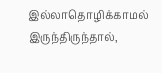இல்லாதொழிக்காமல் இருந்திருந்தால்,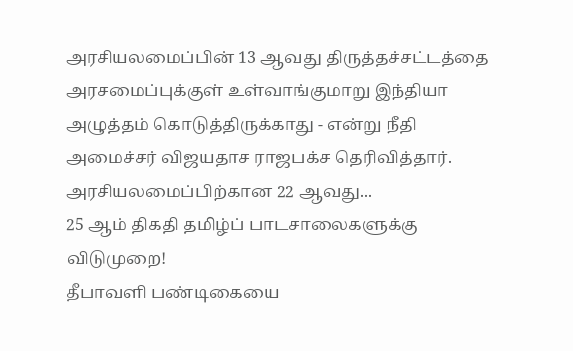அரசியலமைப்பின் 13 ஆவது திருத்தச்சட்டத்தை அரசமைப்புக்குள் உள்வாங்குமாறு இந்தியா அழுத்தம் கொடுத்திருக்காது - என்று நீதி அமைச்சர் விஜயதாச ராஜபக்ச தெரிவித்தார்.
அரசியலமைப்பிற்கான 22 ஆவது...
25 ஆம் திகதி தமிழ்ப் பாடசாலைகளுக்கு விடுமுறை!
தீபாவளி பண்டிகையை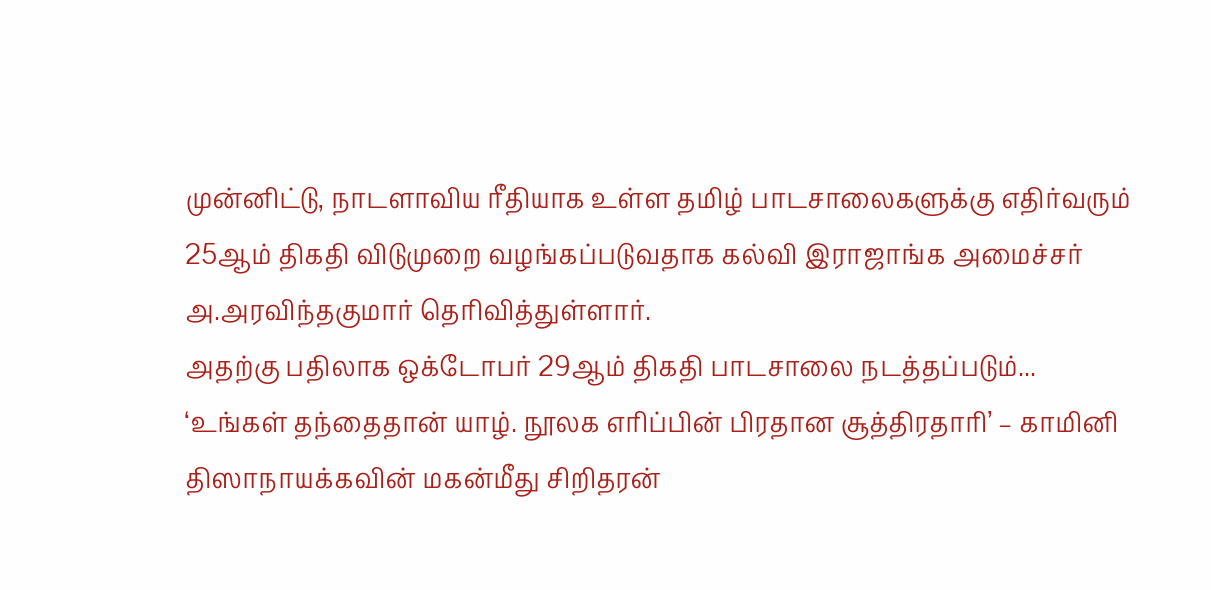முன்னிட்டு, நாடளாவிய ரீதியாக உள்ள தமிழ் பாடசாலைகளுக்கு எதிர்வரும் 25ஆம் திகதி விடுமுறை வழங்கப்படுவதாக கல்வி இராஜாங்க அமைச்சர் அ.அரவிந்தகுமார் தெரிவித்துள்ளார்.
அதற்கு பதிலாக ஒக்டோபர் 29ஆம் திகதி பாடசாலை நடத்தப்படும்...
‘உங்கள் தந்தைதான் யாழ். நூலக எரிப்பின் பிரதான சூத்திரதாரி’ – காமினி திஸாநாயக்கவின் மகன்மீது சிறிதரன்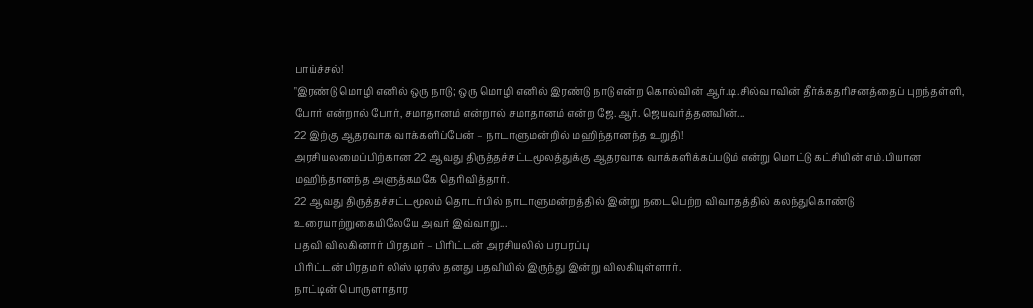பாய்ச்சல்!
"இரண்டு மொழி எனில் ஒரு நாடு; ஒரு மொழி எனில் இரண்டு நாடு என்ற கொல்வின் ஆர்.டி.சில்வாவின் தீர்க்கதரிசனத்தைப் புறந்தள்ளி, போர் என்றால் போர், சமாதானம் என்றால் சமாதானம் என்ற ஜே.ஆர். ஜெயவர்த்தனவின்...
22 இற்கு ஆதரவாக வாக்களிப்பேன் – நாடாளுமன்றில் மஹிந்தானந்த உறுதி!
அரசியலமைப்பிற்கான 22 ஆவது திருத்தச்சட்டமூலத்துக்கு ஆதரவாக வாக்களிக்கப்படும் என்று மொட்டு கட்சியின் எம்.பியான மஹிந்தானந்த அளுத்கமகே தெரிவித்தார்.
22 ஆவது திருத்தச்சட்டமூலம் தொடர்பில் நாடாளுமன்றத்தில் இன்று நடைபெற்ற விவாதத்தில் கலந்துகொண்டு உரையாற்றுகையிலேயே அவர் இவ்வாறு...
பதவி விலகினார் பிரதமர் – பிரிட்டன் அரசியலில் பரபரப்பு
பிரிட்டன் பிரதமர் லிஸ் டிரஸ் தனது பதவியில் இருந்து இன்று விலகியுள்ளார்.
நாட்டின் பொருளாதார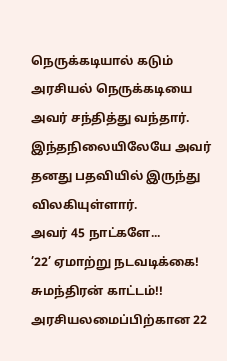நெருக்கடியால் கடும் அரசியல் நெருக்கடியை அவர் சந்தித்து வந்தார்.
இந்தநிலையிலேயே அவர் தனது பதவியில் இருந்து விலகியுள்ளார்.
அவர் 45 நாட்களே...
’22’ ஏமாற்று நடவடிக்கை! சுமந்திரன் காட்டம்!!
அரசியலமைப்பிற்கான 22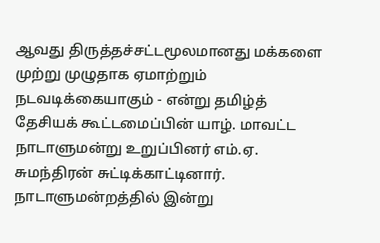ஆவது திருத்தச்சட்டமூலமானது மக்களை முற்று முழுதாக ஏமாற்றும் நடவடிக்கையாகும் - என்று தமிழ்த் தேசியக் கூட்டமைப்பின் யாழ். மாவட்ட நாடாளுமன்று உறுப்பினர் எம்.ஏ. சுமந்திரன் சுட்டிக்காட்டினார்.
நாடாளுமன்றத்தில் இன்று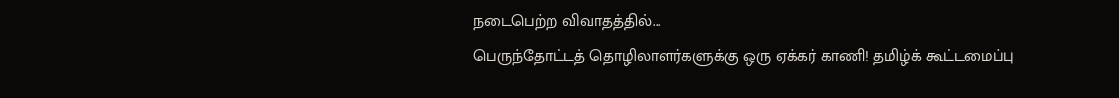நடைபெற்ற விவாதத்தில்...
பெருந்தோட்டத் தொழிலாளர்களுக்கு ஒரு ஏக்கர் காணி! தமிழ்க் கூட்டமைப்பு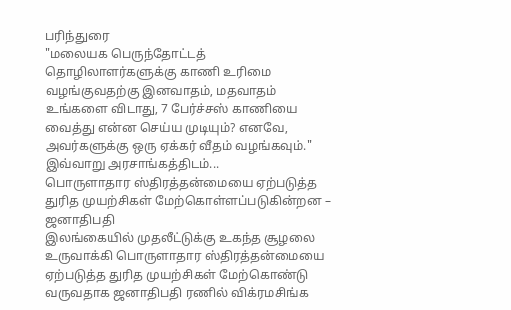பரிந்துரை
"மலையக பெருந்தோட்டத் தொழிலாளர்களுக்கு காணி உரிமை வழங்குவதற்கு இனவாதம், மதவாதம் உங்களை விடாது, 7 பேர்ச்சஸ் காணியை வைத்து என்ன செய்ய முடியும்? எனவே, அவர்களுக்கு ஒரு ஏக்கர் வீதம் வழங்கவும்."
இவ்வாறு அரசாங்கத்திடம்...
பொருளாதார ஸ்திரத்தன்மையை ஏற்படுத்த துரித முயற்சிகள் மேற்கொள்ளப்படுகின்றன – ஜனாதிபதி
இலங்கையில் முதலீட்டுக்கு உகந்த சூழலை உருவாக்கி பொருளாதார ஸ்திரத்தன்மையை ஏற்படுத்த துரித முயற்சிகள் மேற்கொண்டு வருவதாக ஜனாதிபதி ரணில் விக்ரமசிங்க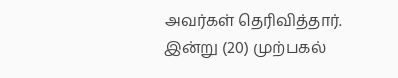அவர்கள் தெரிவித்தார்.
இன்று (20) முற்பகல்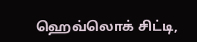ஹெவ்லொக் சிட்டி,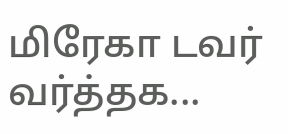மிரேகா டவர் வர்த்தக...